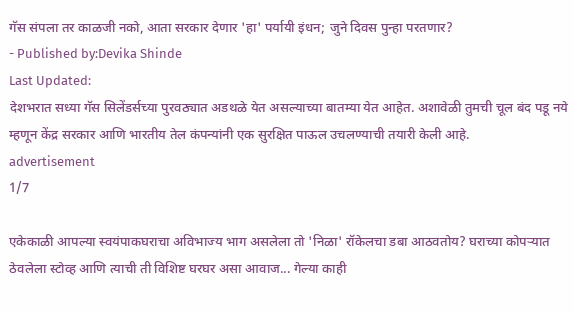गॅस संपला तर काळजी नको, आता सरकार देणार 'हा' पर्यायी इंधन; जुने दिवस पुन्हा परतणार?
- Published by:Devika Shinde
Last Updated:
देशभरात सध्या गॅस सिलेंडर्सच्या पुरवठ्यात अडथळे येत असल्याच्या बातम्या येत आहेत. अशावेळी तुमची चूल बंद पडू नये म्हणून केंद्र सरकार आणि भारतीय तेल कंपन्यांनी एक सुरक्षित पाऊल उचलण्याची तयारी केली आहे.
advertisement
1/7

एकेकाळी आपल्या स्वयंपाकघराचा अविभाज्य भाग असलेला तो 'निळा' रॉकेलचा डबा आठवतोय? घराच्या कोपऱ्यात ठेवलेला स्टोव्ह आणि त्याची ती विशिष्ट घरघर असा आवाज... गेल्या काही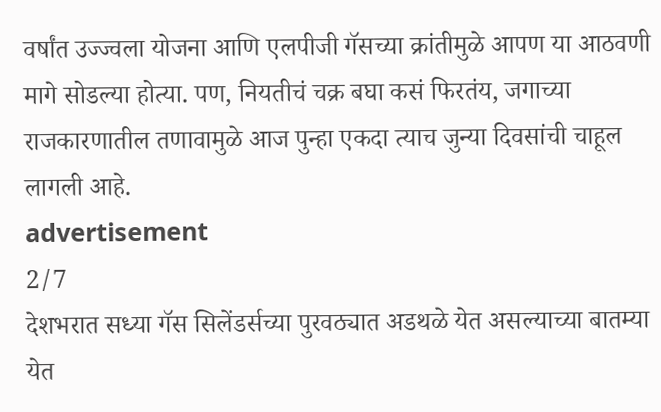वर्षांत उज्ज्वला योजना आणि एलपीजी गॅसच्या क्रांतीमुळे आपण या आठवणी मागे सोडल्या होत्या. पण, नियतीचं चक्र बघा कसं फिरतंय, जगाच्या राजकारणातील तणावामुळे आज पुन्हा एकदा त्याच जुन्या दिवसांची चाहूल लागली आहे.
advertisement
2/7
देशभरात सध्या गॅस सिलेंडर्सच्या पुरवठ्यात अडथळे येत असल्याच्या बातम्या येत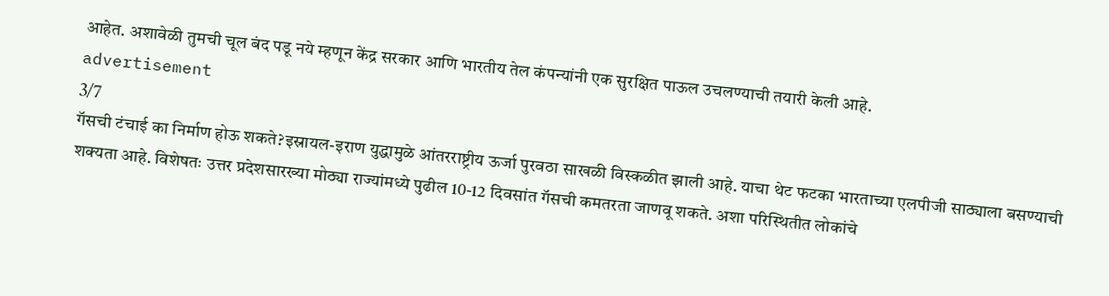आहेत. अशावेळी तुमची चूल बंद पडू नये म्हणून केंद्र सरकार आणि भारतीय तेल कंपन्यांनी एक सुरक्षित पाऊल उचलण्याची तयारी केली आहे.
advertisement
3/7
गॅसची टंचाई का निर्माण होऊ शकते?इस्रायल-इराण युद्धामुळे आंतरराष्ट्रीय ऊर्जा पुरवठा साखळी विस्कळीत झाली आहे. याचा थेट फटका भारताच्या एलपीजी साठ्याला बसण्याची शक्यता आहे. विशेषतः उत्तर प्रदेशसारख्या मोठ्या राज्यांमध्ये पुढील 10-12 दिवसांत गॅसची कमतरता जाणवू शकते. अशा परिस्थितीत लोकांचे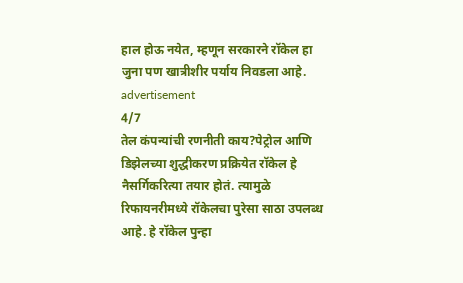हाल होऊ नयेत, म्हणून सरकारने रॉकेल हा जुना पण खात्रीशीर पर्याय निवडला आहे.
advertisement
4/7
तेल कंपन्यांची रणनीती काय?पेट्रोल आणि डिझेलच्या शुद्धीकरण प्रक्रियेत रॉकेल हे नैसर्गिकरित्या तयार होतं. त्यामुळे रिफायनरीमध्ये रॉकेलचा पुरेसा साठा उपलब्ध आहे. हे रॉकेल पुन्हा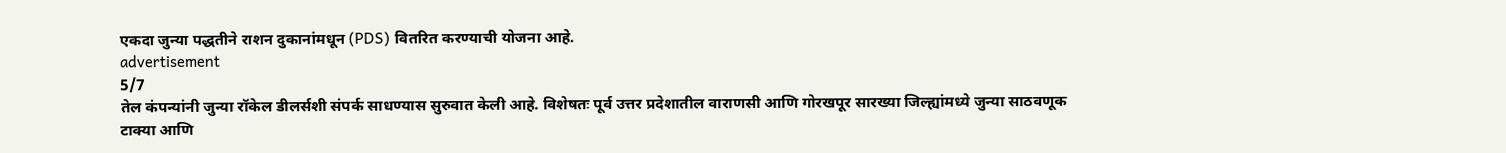एकदा जुन्या पद्धतीने राशन दुकानांमधून (PDS) वितरित करण्याची योजना आहे.
advertisement
5/7
तेल कंपन्यांनी जुन्या रॉकेल डीलर्सशी संपर्क साधण्यास सुरुवात केली आहे. विशेषतः पूर्व उत्तर प्रदेशातील वाराणसी आणि गोरखपूर सारख्या जिल्ह्यांमध्ये जुन्या साठवणूक टाक्या आणि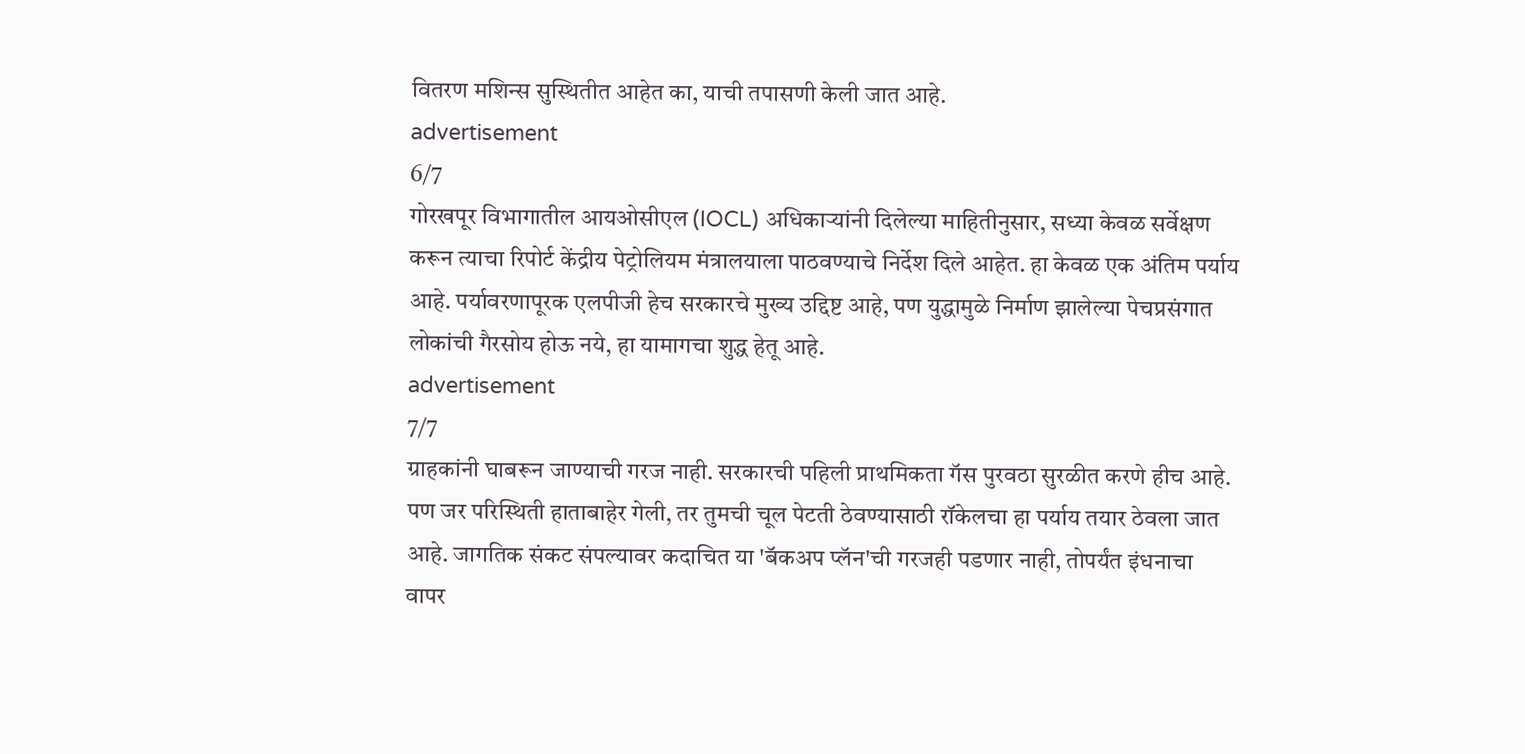वितरण मशिन्स सुस्थितीत आहेत का, याची तपासणी केली जात आहे.
advertisement
6/7
गोरखपूर विभागातील आयओसीएल (IOCL) अधिकाऱ्यांनी दिलेल्या माहितीनुसार, सध्या केवळ सर्वेक्षण करून त्याचा रिपोर्ट केंद्रीय पेट्रोलियम मंत्रालयाला पाठवण्याचे निर्देश दिले आहेत. हा केवळ एक अंतिम पर्याय आहे. पर्यावरणापूरक एलपीजी हेच सरकारचे मुख्य उद्दिष्ट आहे, पण युद्धामुळे निर्माण झालेल्या पेचप्रसंगात लोकांची गैरसोय होऊ नये, हा यामागचा शुद्ध हेतू आहे.
advertisement
7/7
ग्राहकांनी घाबरून जाण्याची गरज नाही. सरकारची पहिली प्राथमिकता गॅस पुरवठा सुरळीत करणे हीच आहे. पण जर परिस्थिती हाताबाहेर गेली, तर तुमची चूल पेटती ठेवण्यासाठी रॉकेलचा हा पर्याय तयार ठेवला जात आहे. जागतिक संकट संपल्यावर कदाचित या 'बॅकअप प्लॅन'ची गरजही पडणार नाही, तोपर्यंत इंधनाचा वापर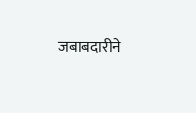जबाबदारीने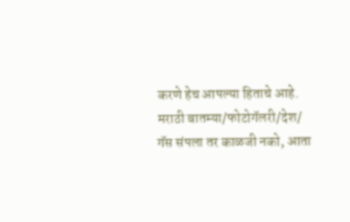करणे हेच आपल्या हिताचे आहे.
मराठी बातम्या/फोटोगॅलरी/देश/
गॅस संपला तर काळजी नको, आता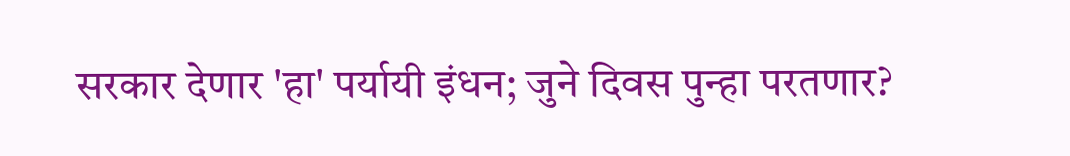सरकार देणार 'हा' पर्यायी इंधन; जुने दिवस पुन्हा परतणार?